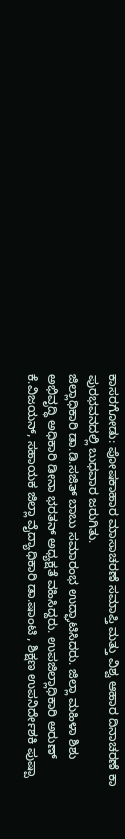ಕಾಸರಗೋಡು: ಪೋಷಕಾಹಾರ ಮಾಸಾಚರಣೆ ಸಮಾಪ್ತಿ ಮತ್ತು ವಿಶ್ವ ಆಹಾರ ದಿನಾಚರಣೆ ಕಾ ಪುರಭವನದಲ್ಲಿ ಬುಧವಾರ ಜರುಗಿತು.
ಜಿಲ್ಲಾಧಿಕಾರಿ ಡಾ.ಡಿ.ಸಜಿತ್ ಬಾಬು ಸಮಾರಂಭ ಉದ್ಘಾಟಿಸಿದರು. ಜಿಲ್ಲಾ ಮಹಿಳಾ ಶಿಶು ಅಭಿವೃದ್ಧಿ ಅಧಿಕಾರಿ ಡೀನಾ ಭರತನ್ ಅಧ್ಯಕ್ಷತೆ ವಹಿಸಿದ್ದರು. ಉಪಜಿಲ್ಲಾಧಿಕಾರಿ ಅರುಣ್ ಕೆ.ವಿಜಯನ್, ಸಹಾಯಕ ಜಿಲ್ಲಾ ವೈದ್ಯಾಧಿಕಾರಿ ಡಾ.ಷಾಂಟಿ , ಶಿಕ್ಷಣ ಉಪನಿರ್ದೇಶಕಿ ಪುಷ್ಪಾ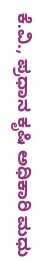ಕೆ.ವಿ., ಪ್ರಧಾನ ಕೃಷಿ ಅಧಿಕಾರಿ ಮಧು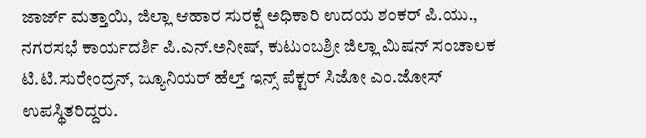ಜಾರ್ಜ್ ಮತ್ತಾಯಿ, ಜಿಲ್ಲಾ ಆಹಾರ ಸುರಕ್ಷೆ ಅಧಿಕಾರಿ ಉದಯ ಶಂಕರ್ ಪಿ.ಯು., ನಗರಸಭೆ ಕಾರ್ಯದರ್ಶಿ ಪಿ.ಎನ್.ಅನೀಷ್, ಕುಟುಂಬಶ್ರೀ ಜಿಲ್ಲಾ ಮಿಷನ್ ಸಂಚಾಲಕ ಟಿ.ಟಿ.ಸುರೇಂದ್ರನ್, ಜ್ಯೂನಿಯರ್ ಹೆಲ್ತ್ ಇನ್ಸ್ ಪೆಕ್ಟರ್ ಸಿಜೋ ಎಂ.ಜೋಸ್ ಉಪಸ್ಥಿತರಿದ್ದರು.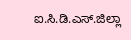ಐ.ಸಿ.ಡಿ.ಎಸ್.ಜಿಲ್ಲಾ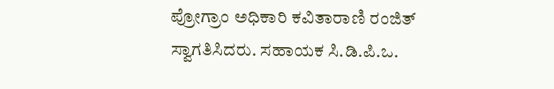ಪ್ರೋಗ್ರಾಂ ಅಧಿಕಾರಿ ಕವಿತಾರಾಣಿ ರಂಜಿತ್ ಸ್ವಾಗತಿಸಿದರು. ಸಹಾಯಕ ಸಿ.ಡಿ.ಪಿ.ಒ.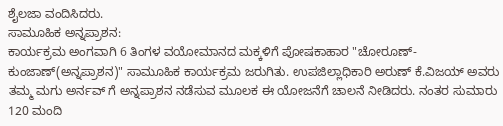ಶೈಲಜಾ ವಂದಿಸಿದರು.
ಸಾಮೂಹಿಕ ಅನ್ನಪ್ರಾಶನ:
ಕಾರ್ಯಕ್ರಮ ಅಂಗವಾಗಿ 6 ತಿಂಗಳ ವಯೋಮಾನದ ಮಕ್ಕಳಿಗೆ ಪೋಷಕಾಹಾರ "ಚೋರೂಣ್-ಕುಂಜಾಣ್(ಅನ್ನಪ್ರಾಶನ)" ಸಾಮೂಹಿಕ ಕಾರ್ಯಕ್ರಮ ಜರುಗಿತು. ಉಪಜಿಲ್ಲಾಧಿಕಾರಿ ಅರುಣ್ ಕೆ.ವಿಜಯ್ ಅವರು ತಮ್ಮ ಮಗು ಅರ್ನವ್ ಗೆ ಅನ್ನಪ್ರಾಶನ ನಡೆಸುವ ಮೂಲಕ ಈ ಯೋಜನೆಗೆ ಚಾಲನೆ ನೀಡಿದರು. ನಂತರ ಸುಮಾರು 120 ಮಂದಿ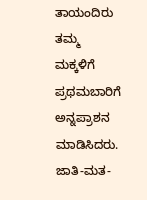ತಾಯಂದಿರು ತಮ್ಮ ಮಕ್ಕಳಿಗೆ ಪ್ರಥಮಬಾರಿಗೆ ಅನ್ನಪ್ರಾಶನ ಮಾಡಿಸಿದರು. ಜಾತಿ-ಮತ-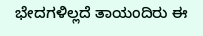ಭೇದಗಳಿಲ್ಲದೆ ತಾಯಂದಿರು ಈ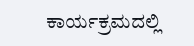ಕಾರ್ಯಕ್ರಮದಲ್ಲಿ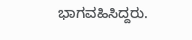ಭಾಗವಹಿಸಿದ್ದರು.